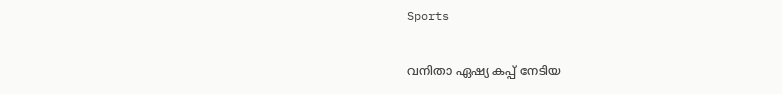Sports

വനിതാ ഏഷ്യ കപ്പ് നേടിയ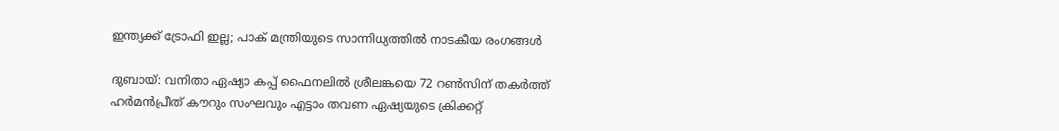ഇന്ത്യക്ക് ട്രോഫി ഇല്ല; പാക് മന്ത്രിയുടെ സാന്നിധ്യത്തിൽ നാടകീയ രംഗങ്ങൾ

ദുബായ്: വനിതാ ഏഷ്യാ കപ്പ് ഫൈനലിൽ ശ്രീലങ്കയെ 72 റൺസിന് തകർത്ത് ഹർമൻപ്രീത് കൗറും സംഘവും എട്ടാം തവണ ഏഷ്യയുടെ ക്രിക്കറ്റ്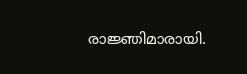രാജ്ഞിമാരായി.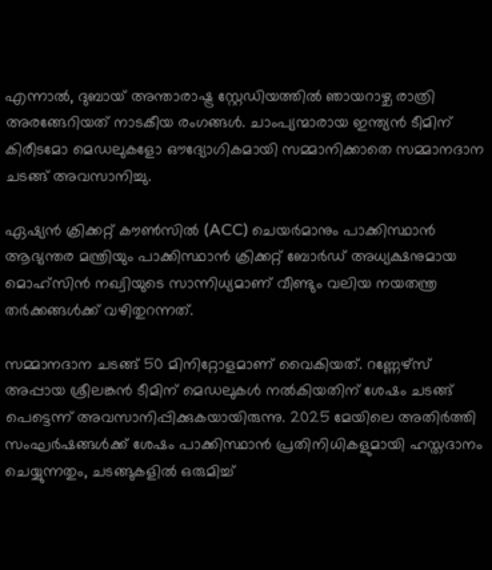എന്നാൽ, ദുബായ് അന്താരാഷ്ട്ര സ്റ്റേഡിയത്തിൽ ഞായറാഴ്ച രാത്രി അരങ്ങേറിയത് നാടകീയ രംഗങ്ങൾ. ചാംപ്യന്മാരായ ഇന്ത്യൻ ടീമിന് കിരീടമോ മെഡലുകളോ ഔദ്യോഗികമായി സമ്മാനിക്കാതെ സമ്മാനദാന ചടങ്ങ് അവസാനിച്ചു.

ഏഷ്യൻ ക്രിക്കറ്റ് കൗൺസിൽ (ACC) ചെയർമാനും പാക്കിസ്ഥാൻ ആഭ്യന്തര മന്ത്രിയും പാക്കിസ്ഥാൻ ക്രിക്കറ്റ് ബോർഡ് അധ്യക്ഷനുമായ മൊഹ്സിൻ നഖ്വിയുടെ സാന്നിധ്യമാണ് വീണ്ടും വലിയ നയതന്ത്ര തർക്കങ്ങൾക്ക് വഴിതുറന്നത്.

സമ്മാനദാന ചടങ്ങ് 50 മിനിറ്റോളമാണ് വൈകിയത്. റണ്ണേഴ്‌സ് അപ്പായ ശ്രീലങ്കൻ ടീമിന് മെഡലുകൾ നൽകിയതിന് ശേഷം ചടങ്ങ് പെട്ടെന്ന് അവസാനിപ്പിക്കുകയായിരുന്നു. 2025 മേയിലെ അതിർത്തി സംഘർഷങ്ങൾക്ക് ശേഷം പാക്കിസ്ഥാൻ പ്രതിനിധികളുമായി ഹസ്തദാനം ചെയ്യുന്നതും, ചടങ്ങുകളിൽ ഒരുമിച്ച്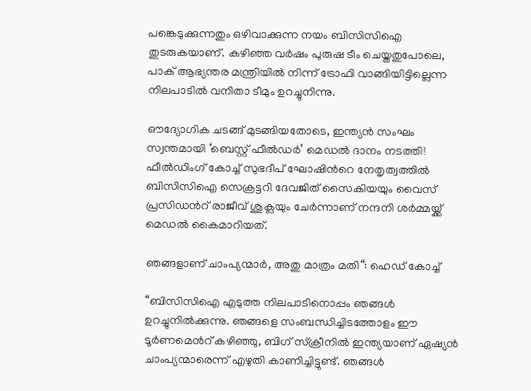പങ്കെടുക്കുന്നതും ഒഴിവാക്കുന്ന നയം ബിസിസിഐ തുടരുകയാണ്. കഴിഞ്ഞ വർഷം പുരുഷ ടീം ചെയ്തതുപോലെ, പാക് ആഭ്യന്തര മന്ത്രിയിൽ നിന്ന് ട്രോഫി വാങ്ങിയിട്ടില്ലെന്ന നിലപാടിൽ വനിതാ ടീമും ഉറച്ചുനിന്നു.

ഔദ്യോഗിക ചടങ്ങ് മുടങ്ങിയതോടെ, ഇന്ത്യൻ സംഘം സ്വന്തമായി ‘ബെസ്റ്റ് ഫീൽഡർ’ മെഡൽ ദാനം നടത്തി! ഫീൽഡിംഗ് കോച്ച് സുഭദീപ് ഘോഷിന്‍റെ നേതൃത്വത്തിൽ ബിസിസിഐ സെക്രട്ടറി ദേവജിത് സൈകിയയും വൈസ് പ്രസിഡന്‍റ് രാജീവ് ശുക്ലയും ചേർന്നാണ് നന്ദനി ശർമ്മയ്ക്ക് മെഡൽ കൈമാറിയത്.

ഞങ്ങളാണ് ചാംപ്യന്മാർ, അതു മാത്രം മതി“: ഹെഡ് കോച്ച്

“ബിസിസിഐ എടുത്ത നിലപാടിനൊപ്പം ഞങ്ങൾ ഉറച്ചുനിൽക്കുന്നു. ഞങ്ങളെ സംബന്ധിച്ചിടത്തോളം ഈ ടൂർണമെന്‍റ് കഴിഞ്ഞു, ബിഗ് സ്ക്രീനിൽ ഇന്ത്യയാണ് ഏഷ്യൻ ചാംപ്യന്മാരെന്ന് എഴുതി കാണിച്ചിട്ടുണ്ട്. ഞങ്ങൾ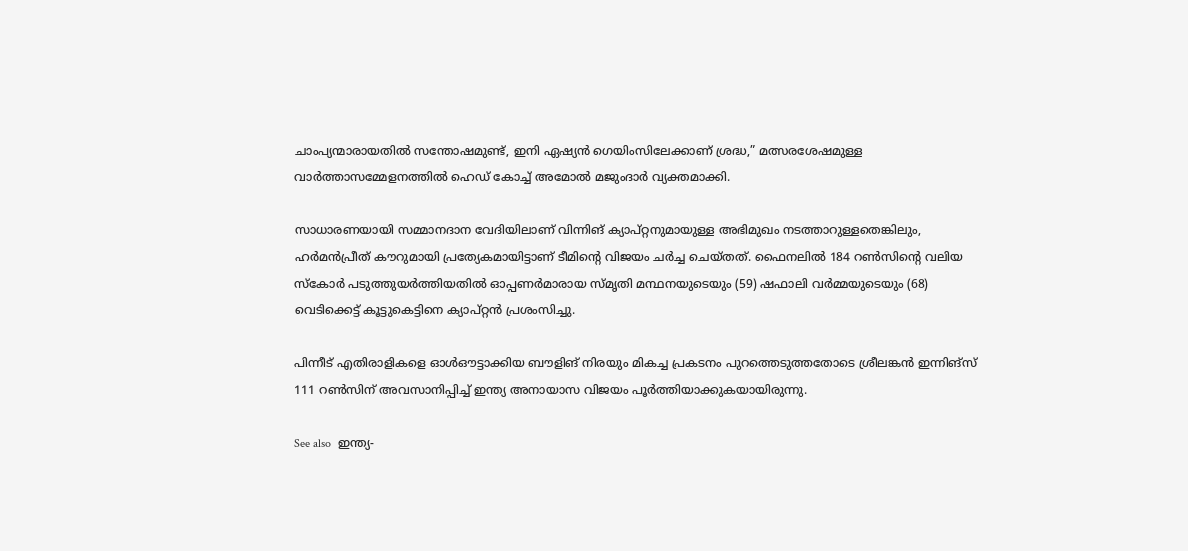ചാംപ്യന്മാരായതിൽ സന്തോഷമുണ്ട്, ഇനി ഏഷ്യൻ ഗെയിംസിലേക്കാണ് ശ്രദ്ധ,” മത്സരശേഷമുള്ള വാർത്താസമ്മേളനത്തിൽ ഹെഡ് കോച്ച് അമോൽ മജുംദാർ വ്യക്തമാക്കി.

സാധാരണയായി സമ്മാനദാന വേദിയിലാണ് വിന്നിങ് ക്യാപ്റ്റനുമായുള്ള അഭിമുഖം നടത്താറുള്ളതെങ്കിലും, ഹർമൻപ്രീത് കൗറുമായി പ്രത്യേകമായിട്ടാണ് ടീമിന്‍റെ വിജയം ചർച്ച ചെയ്തത്. ഫൈനലിൽ 184 റൺസിന്‍റെ വലിയ സ്കോർ പടുത്തുയർത്തിയതിൽ ഓപ്പണർമാരായ സ്മൃതി മന്ഥനയുടെയും (59) ഷഫാലി വർമ്മയുടെയും (68) വെടിക്കെട്ട് കൂട്ടുകെട്ടിനെ ക്യാപ്റ്റൻ പ്രശംസിച്ചു.

പിന്നീട് എതിരാളികളെ ഓൾഔട്ടാക്കിയ ബൗളിങ് നിരയും മികച്ച പ്രകടനം പുറത്തെടുത്തതോടെ ശ്രീലങ്കൻ ഇന്നിങ്സ് 111 റൺസിന് അവസാനിപ്പിച്ച് ഇന്ത്യ അനായാസ വിജയം പൂർത്തിയാക്കുകയായിരുന്നു.

See also  ഇന്ത്യ-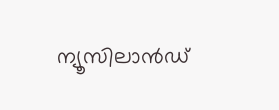ന്യൂസിലാൻഡ്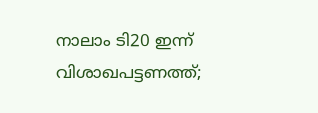നാലാം ടി20 ഇന്ന് വിശാഖപട്ടണത്ത്;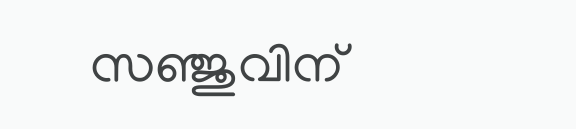സഞ്ജുവിന്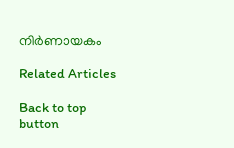നിർണായകം

Related Articles

Back to top button